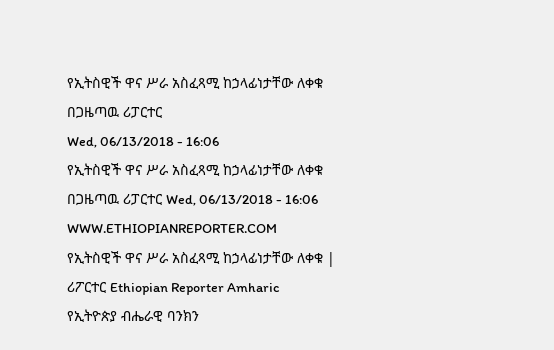የኢትስዊች ዋና ሥራ አስፈጻሚ ከኃላፊነታቸው ለቀቁ
በጋዜጣዉ ሪፓርተር
Wed, 06/13/2018 - 16:06
የኢትስዊች ዋና ሥራ አስፈጻሚ ከኃላፊነታቸው ለቀቁ በጋዜጣዉ ሪፓርተር Wed, 06/13/2018 - 16:06
WWW.ETHIOPIANREPORTER.COM
የኢትስዊች ዋና ሥራ አስፈጻሚ ከኃላፊነታቸው ለቀቁ | ሪፖርተር Ethiopian Reporter Amharic
የኢትዮጵያ ብሔራዊ ባንክን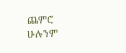ጨምሮ ሁሉንም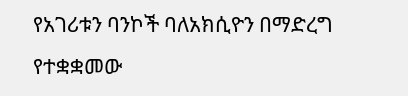የአገሪቱን ባንኮች ባለአክሲዮን በማድረግ የተቋቋመው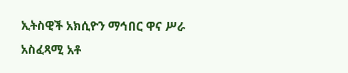ኢትስዊች አክሲዮን ማኅበር ዋና ሥራ አስፈጻሚ አቶ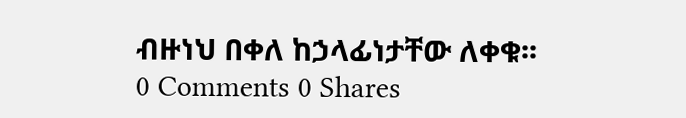ብዙነህ በቀለ ከኃላፊነታቸው ለቀቁ፡፡
0 Comments 0 Shares